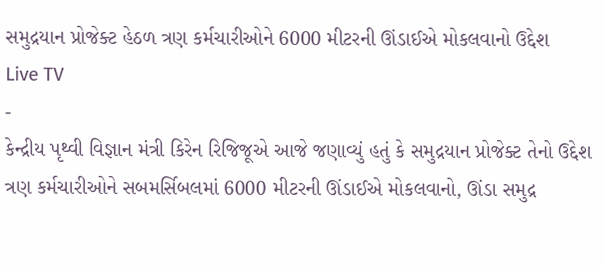સમુદ્રયાન પ્રોજેક્ટ હેઠળ ત્રણ કર્મચારીઓને 6000 મીટરની ઊંડાઈએ મોકલવાનો ઉદ્દેશ
Live TV
-
કેન્દ્રીય પૃથ્વી વિજ્ઞાન મંત્રી કિરેન રિજિજૂએ આજે જણાવ્યું હતું કે સમુદ્રયાન પ્રોજેક્ટ તેનો ઉદ્દેશ ત્રણ કર્મચારીઓને સબમર્સિબલમાં 6000 મીટરની ઊંડાઈએ મોકલવાનો, ઊંડા સમુદ્ર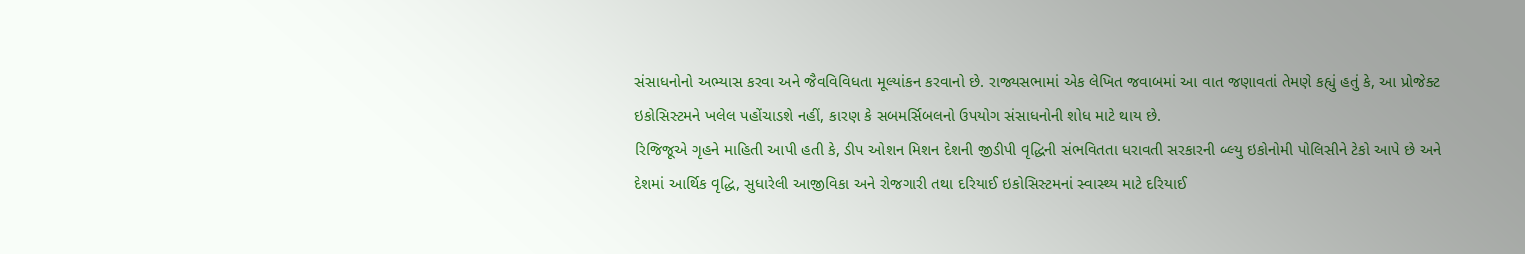સંસાધનોનો અભ્યાસ કરવા અને જૈવવિવિધતા મૂલ્યાંકન કરવાનો છે. રાજ્યસભામાં એક લેખિત જવાબમાં આ વાત જણાવતાં તેમણે કહ્યું હતું કે, આ પ્રોજેક્ટ ઇકોસિસ્ટમને ખલેલ પહોંચાડશે નહીં, કારણ કે સબમર્સિબલનો ઉપયોગ સંસાધનોની શોધ માટે થાય છે.
રિજિજૂએ ગૃહને માહિતી આપી હતી કે, ડીપ ઓશન મિશન દેશની જીડીપી વૃદ્ધિની સંભવિતતા ધરાવતી સરકારની બ્લ્યુ ઇકોનોમી પોલિસીને ટેકો આપે છે અને દેશમાં આર્થિક વૃદ્ધિ, સુધારેલી આજીવિકા અને રોજગારી તથા દરિયાઈ ઇકોસિસ્ટમનાં સ્વાસ્થ્ય માટે દરિયાઈ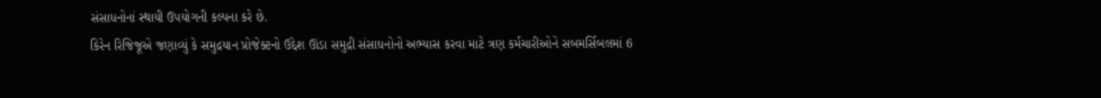સંસાધનોનાં સ્થાયી ઉપયોગની કલ્પના કરે છે.
કિરેન રિજિજૂએ જણાવ્યું કે સમુદ્રયાન પ્રોજેક્ટનો ઉદ્દેશ ઊંડા સમુદ્રી સંસાધનોનો અભ્યાસ કરવા માટે ત્રણ કર્મચારીઓને સબમર્સિબલમાં 6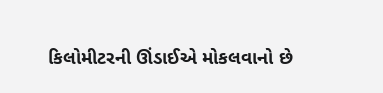કિલોમીટરની ઊંડાઈએ મોકલવાનો છે